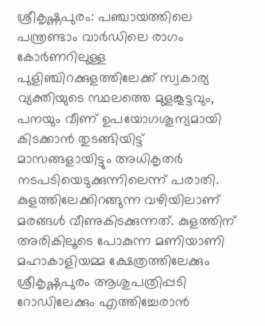ശ്രീകൃഷ്ണപുരം: പഞ്ചായത്തിലെ പന്ത്രണ്ടാം വാർഡിലെ രാഗം കോർണറിലുള്ള പുളിഞ്ചിറക്കുളത്തിലേക്ക് സ്വകാര്യ വ്യക്തിയുടെ സ്ഥലത്തെ മുളങ്കൂട്ടവും, പനയും വീണ് ഉപയോഗശൂന്യമായി കിടക്കാൻ തുടങ്ങിയിട്ട് മാസങ്ങളായിട്ടും അധികൃതർ നടപടിയെടുക്കുന്നിലെന്ന് പരാതി.
കുളത്തിലേക്കിറങ്ങുന്ന വഴിയിലാണ് മരങ്ങൾ വീണുകിടക്കുന്നത്. കുളത്തിന് അരികിലൂടെ പോകുന്ന മണിയാണി മഹാകാളിയമ്മ ക്ഷേത്രത്തിലേക്കും ശ്രീകൃഷ്ണപുരം ആശുപത്രിപ്പടി റോഡിലേക്കും എത്തിച്ചേരാൻ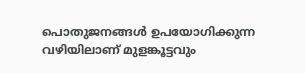പൊതുജനങ്ങൾ ഉപയോഗിക്കുന്ന വഴിയിലാണ് മുളങ്കൂട്ടവും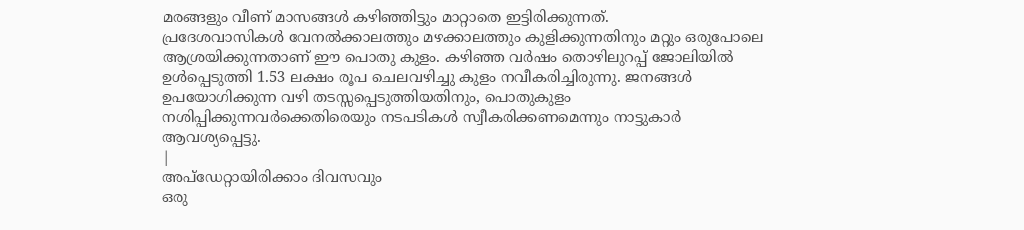മരങ്ങളും വീണ് മാസങ്ങൾ കഴിഞ്ഞിട്ടും മാറ്റാതെ ഇട്ടിരിക്കുന്നത്.
പ്രദേശവാസികൾ വേനൽക്കാലത്തും മഴക്കാലത്തും കുളിക്കുന്നതിനും മറ്റും ഒരുപോലെ ആശ്രയിക്കുന്നതാണ് ഈ പൊതു കുളം. കഴിഞ്ഞ വർഷം തൊഴിലുറപ്പ് ജോലിയിൽ ഉൾപ്പെടുത്തി 1.53 ലക്ഷം രൂപ ചെലവഴിച്ചു കുളം നവീകരിച്ചിരുന്നു. ജനങ്ങൾ ഉപയോഗിക്കുന്ന വഴി തടസ്സപ്പെടുത്തിയതിനും, പൊതുകുളം നശിപ്പിക്കുന്നവർക്കെതിരെയും നടപടികൾ സ്വീകരിക്കണമെന്നും നാട്ടുകാർ ആവശ്യപ്പെട്ടു.
|
അപ്ഡേറ്റായിരിക്കാം ദിവസവും
ഒരു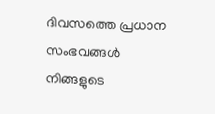ദിവസത്തെ പ്രധാന സംഭവങ്ങൾ നിങ്ങളുടെ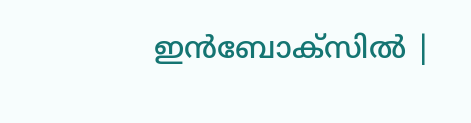ഇൻബോക്സിൽ |